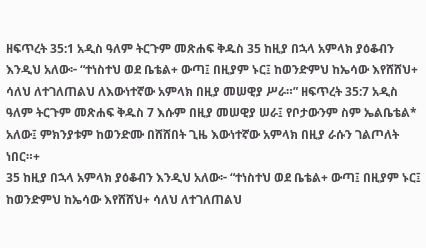ዘፍጥረት 35:1 አዲስ ዓለም ትርጉም መጽሐፍ ቅዱስ 35 ከዚያ በኋላ አምላክ ያዕቆብን እንዲህ አለው፦ “ተነስተህ ወደ ቤቴል+ ውጣ፤ በዚያም ኑር፤ ከወንድምህ ከኤሳው እየሸሸህ+ ሳለህ ለተገለጠልህ ለእውነተኛው አምላክ በዚያ መሠዊያ ሥራ።” ዘፍጥረት 35:7 አዲስ ዓለም ትርጉም መጽሐፍ ቅዱስ 7 እሱም በዚያ መሠዊያ ሠራ፤ የቦታውንም ስም ኤልቤቴል* አለው፤ ምክንያቱም ከወንድሙ በሸሸበት ጊዜ እውነተኛው አምላክ በዚያ ራሱን ገልጦለት ነበር።+
35 ከዚያ በኋላ አምላክ ያዕቆብን እንዲህ አለው፦ “ተነስተህ ወደ ቤቴል+ ውጣ፤ በዚያም ኑር፤ ከወንድምህ ከኤሳው እየሸሸህ+ ሳለህ ለተገለጠልህ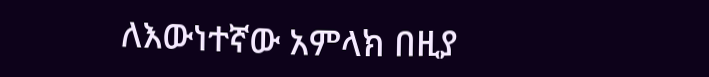ለእውነተኛው አምላክ በዚያ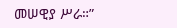መሠዊያ ሥራ።”